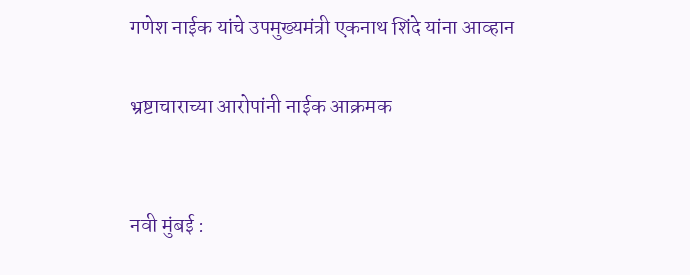गणेश नाईक यांचे उपमुख्यमंत्री एकनाथ शिंदे यांना आव्हान

भ्रष्टाचाराच्या आरोपांनी नाईक आक्रमक


नवी मुंबई :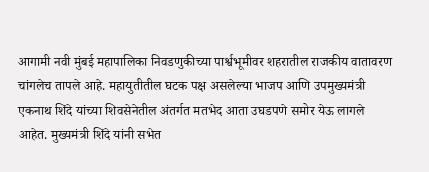आगामी नवी मुंबई महापालिका निवडणुकीच्या पार्श्वभूमीवर शहरातील राजकीय वातावरण चांगलेच तापले आहे. महायुतीतील घटक पक्ष असलेल्या भाजप आणि उपमुख्यमंत्री एकनाथ शिंदे यांच्या शिवसेनेतील अंतर्गत मतभेद आता उघडपणे समोर येऊ लागले आहेत. मुख्यमंत्री शिंदे यांनी सभेत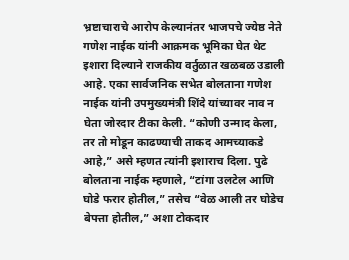भ्रष्टाचाराचे आरोप केल्यानंतर भाजपचे ज्येष्ठ नेते गणेश नाईक यांनी आक्रमक भूमिका घेत थेट इशारा दिल्याने राजकीय वर्तुळात खळबळ उडाली आहे. एका सार्वजनिक सभेत बोलताना गणेश नाईक यांनी उपमुख्यमंत्री शिंदे यांच्यावर नाव न घेता जोरदार टीका केली. “कोणी उन्माद केला, तर तो मोडून काढण्याची ताकद आमच्याकडे आहे,” असे म्हणत त्यांनी इशाराच दिला. पुढे बोलताना नाईक म्हणाले, “टांगा उलटेल आणि घोडे फरार होतील,” तसेच “वेळ आली तर घोडेच बेपत्ता होतील,” अशा टोकदार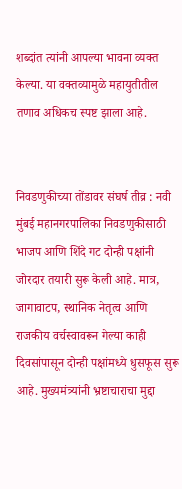शब्दांत त्यांनी आपल्या भावना व्यक्त केल्या. या वक्तव्यामुळे महायुतीतील तणाव अधिकच स्पष्ट झाला आहे.


निवडणुकीच्या तोंडावर संघर्ष तीव्र : नवी मुंबई महानगरपालिका निवडणुकीसाठी भाजप आणि शिंदे गट दोन्ही पक्षांनी जोरदार तयारी सुरू केली आहे. मात्र, जागावाटप, स्थानिक नेतृत्व आणि राजकीय वर्चस्वावरून गेल्या काही दिवसांपासून दोन्ही पक्षांमध्ये धुसफूस सुरू आहे. मुख्यमंत्र्यांनी भ्रष्टाचाराचा मुद्दा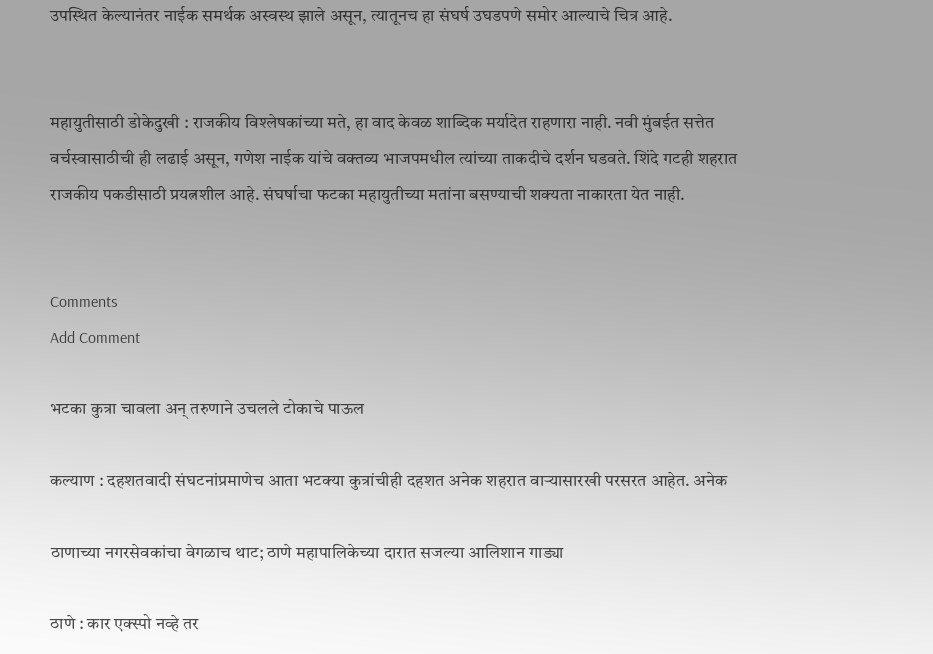उपस्थित केल्यानंतर नाईक समर्थक अस्वस्थ झाले असून, त्यातूनच हा संघर्ष उघडपणे समोर आल्याचे चित्र आहे.


महायुतीसाठी डोकेदुखी : राजकीय विश्लेषकांच्या मते, हा वाद केवळ शाब्दिक मर्यादेत राहणारा नाही. नवी मुंबईत सत्तेत वर्चस्वासाठीची ही लढाई असून, गणेश नाईक यांचे वक्तव्य भाजपमधील त्यांच्या ताकदीचे दर्शन घडवते. शिंदे गटही शहरात राजकीय पकडीसाठी प्रयत्नशील आहे. संघर्षाचा फटका महायुतीच्या मतांना बसण्याची शक्यता नाकारता येत नाही.


Comments
Add Comment

भटका कुत्रा चावला अन् तरुणाने उचलले टोकाचे पाऊल

कल्याण : दहशतवादी संघटनांप्रमाणेच आता भटक्या कुत्रांचीही दहशत अनेक शहरात वाऱ्यासारखी परसरत आहेत. अनेक

ठाणाच्या नगरसेवकांचा वेगळाच थाट; ठाणे महापालिकेच्या दारात सजल्या आलिशान गाड्या

ठाणे : कार एक्स्पो नव्हे तर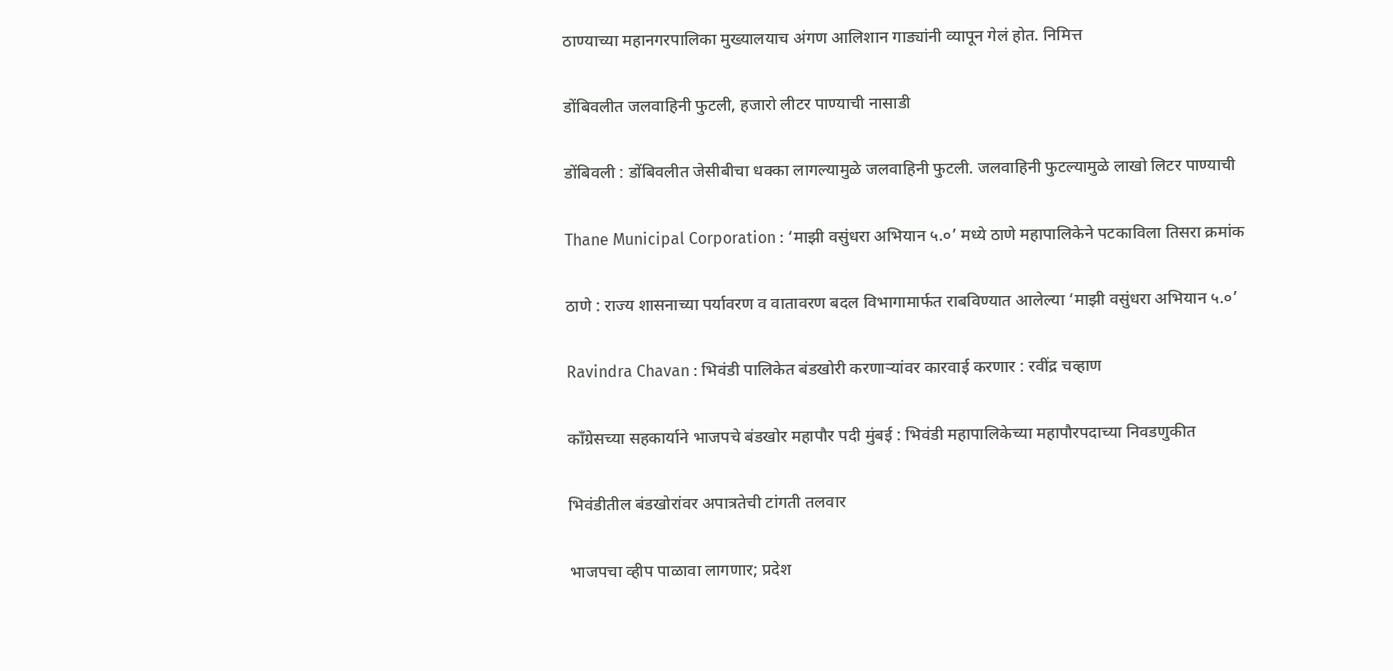ठाण्याच्या महानगरपालिका मुख्यालयाच अंगण आलिशान गाड्यांनी व्यापून गेलं होत. निमित्त

डोंबिवलीत जलवाहिनी फुटली, हजारो लीटर पाण्याची नासाडी

डोंबिवली : डोंबिवलीत जेसीबीचा धक्का लागल्यामुळे जलवाहिनी फुटली. जलवाहिनी फुटल्यामुळे लाखो लिटर पाण्याची

Thane Municipal Corporation : ‘माझी वसुंधरा अभियान ५.०’ मध्ये ठाणे महापालिकेने पटकाविला तिसरा क्रमांक

ठाणे : राज्य शासनाच्या पर्यावरण व वातावरण बदल विभागामार्फत राबविण्यात आलेल्या ‘माझी वसुंधरा अभियान ५.०’

Ravindra Chavan : भिवंडी पालिकेत बंडखोरी करणाऱ्यांवर कारवाई करणार : रवींद्र चव्हाण

काँग्रेसच्या सहकार्याने भाजपचे बंडखोर महापौर पदी मुंबई : भिवंडी महापालिकेच्या महापौरपदाच्या निवडणुकीत

भिवंडीतील बंडखोरांवर अपात्रतेची टांगती तलवार

भाजपचा व्हीप पाळावा लागणार; प्रदेश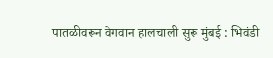पातळीवरून वेगवान हालचाली सुरू मुंबई : भिवंडी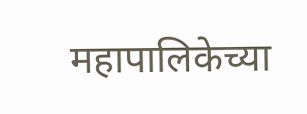महापालिकेच्या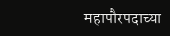महापौरपदाच्या